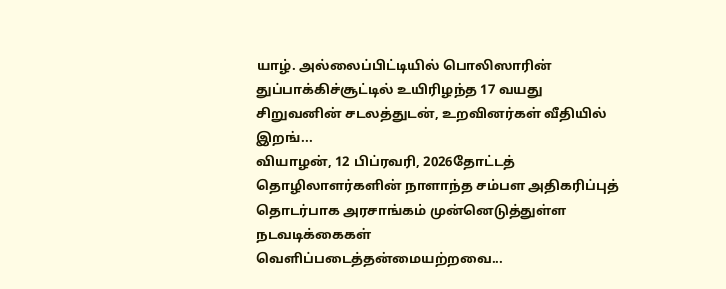யாழ். அல்லைப்பிட்டியில் பொலிஸாரின் துப்பாக்கிச்சூட்டில் உயிரிழந்த 17 வயது சிறுவனின் சடலத்துடன், உறவினர்கள் வீதியில் இறங்...
வியாழன், 12 பிப்ரவரி, 2026தோட்டத் தொழிலாளர்களின் நாளாந்த சம்பள அதிகரிப்புத் தொடர்பாக அரசாங்கம் முன்னெடுத்துள்ள நடவடிக்கைகள் வெளிப்படைத்தன்மையற்றவை...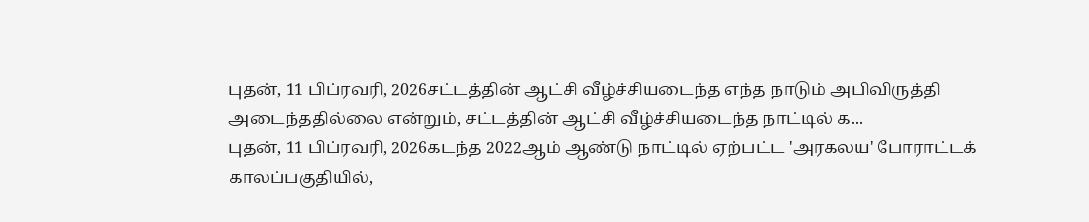புதன், 11 பிப்ரவரி, 2026சட்டத்தின் ஆட்சி வீழ்ச்சியடைந்த எந்த நாடும் அபிவிருத்தி அடைந்ததில்லை என்றும், சட்டத்தின் ஆட்சி வீழ்ச்சியடைந்த நாட்டில் க...
புதன், 11 பிப்ரவரி, 2026கடந்த 2022ஆம் ஆண்டு நாட்டில் ஏற்பட்ட 'அரகலய' போராட்டக் காலப்பகுதியில்,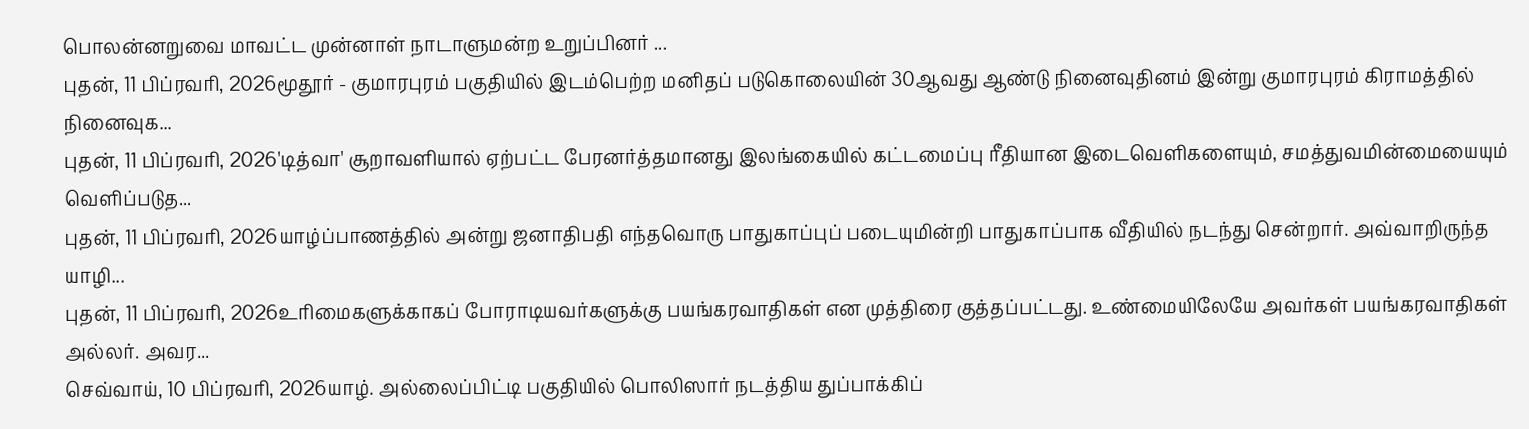பொலன்னறுவை மாவட்ட முன்னாள் நாடாளுமன்ற உறுப்பினர் ...
புதன், 11 பிப்ரவரி, 2026மூதூர் - குமாரபுரம் பகுதியில் இடம்பெற்ற மனிதப் படுகொலையின் 30ஆவது ஆண்டு நினைவுதினம் இன்று குமாரபுரம் கிராமத்தில் நினைவுக...
புதன், 11 பிப்ரவரி, 2026'டித்வா' சூறாவளியால் ஏற்பட்ட பேரனர்த்தமானது இலங்கையில் கட்டமைப்பு ரீதியான இடைவெளிகளையும், சமத்துவமின்மையையும் வெளிப்படுத...
புதன், 11 பிப்ரவரி, 2026யாழ்ப்பாணத்தில் அன்று ஜனாதிபதி எந்தவொரு பாதுகாப்புப் படையுமின்றி பாதுகாப்பாக வீதியில் நடந்து சென்றார். அவ்வாறிருந்த யாழி...
புதன், 11 பிப்ரவரி, 2026உரிமைகளுக்காகப் போராடியவர்களுக்கு பயங்கரவாதிகள் என முத்திரை குத்தப்பட்டது. உண்மையிலேயே அவர்கள் பயங்கரவாதிகள் அல்லர். அவர...
செவ்வாய், 10 பிப்ரவரி, 2026யாழ். அல்லைப்பிட்டி பகுதியில் பொலிஸார் நடத்திய துப்பாக்கிப்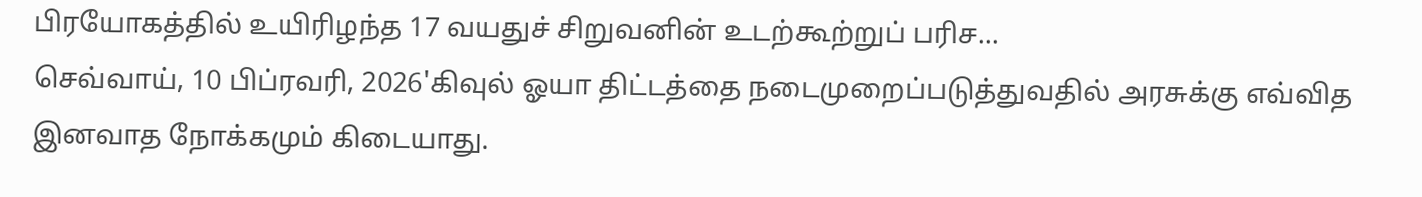பிரயோகத்தில் உயிரிழந்த 17 வயதுச் சிறுவனின் உடற்கூற்றுப் பரிச...
செவ்வாய், 10 பிப்ரவரி, 2026'கிவுல் ஓயா திட்டத்தை நடைமுறைப்படுத்துவதில் அரசுக்கு எவ்வித இனவாத நோக்கமும் கிடையாது.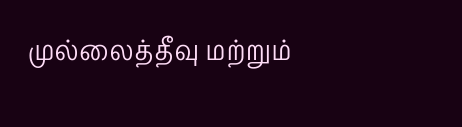முல்லைத்தீவு மற்றும்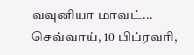வவுனியா மாவட்...
செவ்வாய், 10 பிப்ரவரி,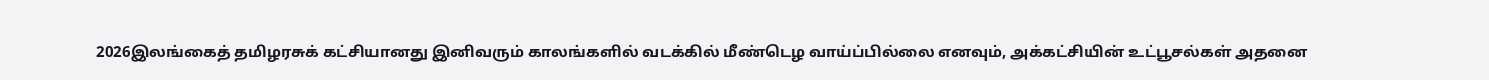2026இலங்கைத் தமிழரசுக் கட்சியானது இனிவரும் காலங்களில் வடக்கில் மீண்டெழ வாய்ப்பில்லை எனவும், அக்கட்சியின் உட்பூசல்கள் அதனை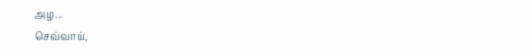அழ...
செவ்வாய்,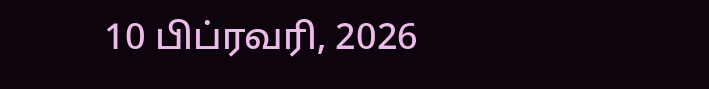10 பிப்ரவரி, 2026